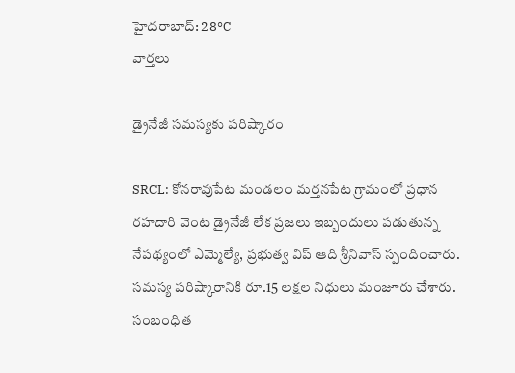హైదరాబాద్: 28°C
వార్తలు

డ్రైనేజీ సమస్యకు పరిష్కారం

SRCL: కోనరావుపేట మండలం మర్తనపేట గ్రామంలో ప్రధాన రహదారి వెంట డ్రైనేజీ లేక ప్రజలు ఇబ్బందులు పడుతున్న నేపథ్యంలో ఎమ్మెల్యే, ప్రభుత్వ విప్ ఆది శ్రీనివాస్ స్పందించారు. సమస్య పరిష్కారానికి రూ.15 లక్షల నిధులు మంజూరు చేశారు. సంబంధిత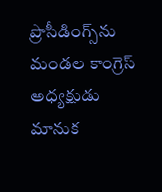ప్రొసీడింగ్స్‌ను మండల కాంగ్రెస్ అధ్యక్షుడు మానుక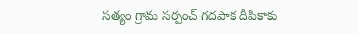సత్యం గ్రామ సర్పంచ్ గదపాక దీపికాకు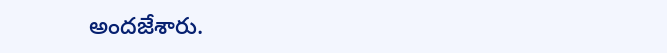అందజేశారు.